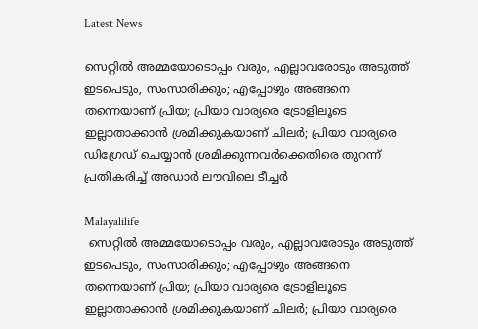Latest News

സെറ്റില്‍ അമ്മയോടൊപ്പം വരും, എല്ലാവരോടും അടുത്ത് ഇടപെടും, സംസാരിക്കും; എപ്പോഴും അങ്ങനെ തന്നെയാണ് പ്രിയ; പ്രിയാ വാര്യരെ ട്രോളിലൂടെ ഇല്ലാതാക്കാന്‍ ശ്രമിക്കുകയാണ് ചിലര്‍; പ്രിയാ വാര്യരെ ഡിഗ്രേഡ് ചെയ്യാന്‍ ശ്രമിക്കുന്നവര്‍ക്കെതിരെ തുറന്ന് പ്രതികരിച്ച് അഡാര്‍ ലൗവിലെ ടീച്ചര്‍

Malayalilife
 സെറ്റില്‍ അമ്മയോടൊപ്പം വരും, എല്ലാവരോടും അടുത്ത് ഇടപെടും, സംസാരിക്കും; എപ്പോഴും അങ്ങനെ തന്നെയാണ് പ്രിയ; പ്രിയാ വാര്യരെ ട്രോളിലൂടെ ഇല്ലാതാക്കാന്‍ ശ്രമിക്കുകയാണ് ചിലര്‍; പ്രിയാ വാര്യരെ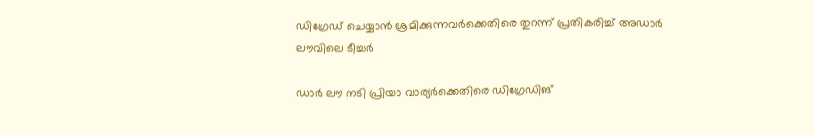ഡിഗ്രേഡ് ചെയ്യാന്‍ ശ്രമിക്കുന്നവര്‍ക്കെതിരെ തുറന്ന് പ്രതികരിച്ച് അഡാര്‍ ലൗവിലെ ടീച്ചര്‍

ഡാര്‍ ലൗ നടി പ്രിയാ വാര്യര്‍ക്കെതിരെ ഡിഗ്രേഡിങ്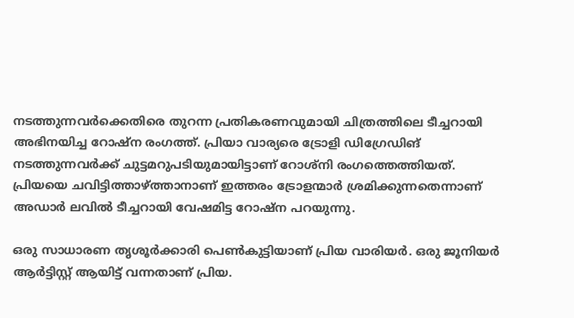നടത്തുന്നവര്‍ക്കെതിരെ തുറന്ന പ്രതികരണവുമായി ചിത്രത്തിലെ ടീച്ചറായി അഭിനയിച്ച റോഷ്‌ന രംഗത്ത്. പ്രിയാ വാര്യരെ ട്രോളി ഡിഗ്രേഡിങ് നടത്തുന്നവര്‍ക്ക് ചുട്ടമറുപടിയുമായിട്ടാണ് റോശ്‌നി രംഗത്തെത്തിയത്. പ്രിയയെ ചവിട്ടിത്താഴ്ത്താനാണ് ഇത്തരം ട്രോളന്മാര്‍ ശ്രമിക്കുന്നതെന്നാണ് അഡാര്‍ ലവില്‍ ടീച്ചറായി വേഷമിട്ട റോഷ്ന പറയുന്നു.

ഒരു സാധാരണ തൃശൂര്‍ക്കാരി പെണ്‍കുട്ടിയാണ് പ്രിയ വാരിയര്‍. ഒരു ജൂനിയര്‍ ആര്‍ട്ടിസ്റ്റ് ആയിട്ട് വന്നതാണ് പ്രിയ.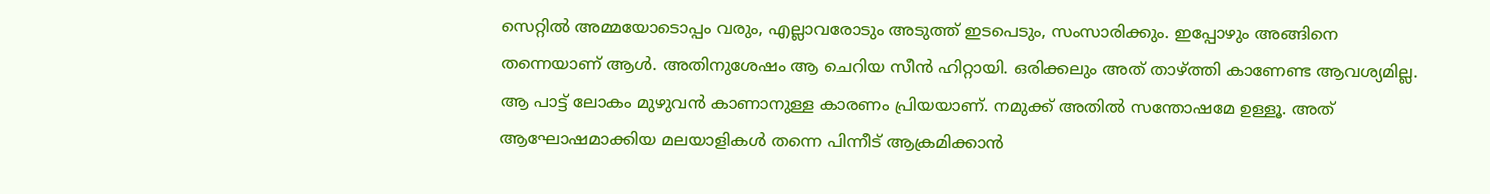സെറ്റില്‍ അമ്മയോടൊപ്പം വരും, എല്ലാവരോടും അടുത്ത് ഇടപെടും, സംസാരിക്കും. ഇപ്പോഴും അങ്ങിനെ തന്നെയാണ് ആള്‍. അതിനുശേഷം ആ ചെറിയ സീന്‍ ഹിറ്റായി. ഒരിക്കലും അത് താഴ്ത്തി കാണേണ്ട ആവശ്യമില്ല. ആ പാട്ട് ലോകം മുഴുവന്‍ കാണാനുള്ള കാരണം പ്രിയയാണ്. നമുക്ക് അതില്‍ സന്തോഷമേ ഉള്ളൂ. അത് ആഘോഷമാക്കിയ മലയാളികള്‍ തന്നെ പിന്നീട് ആക്രമിക്കാന്‍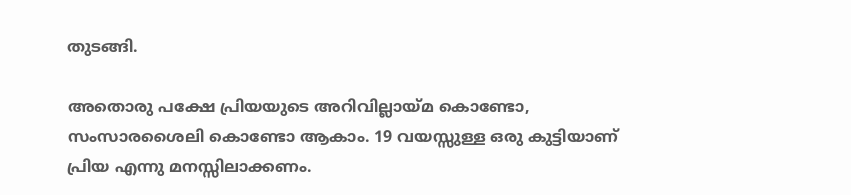തുടങ്ങി.

അതൊരു പക്ഷേ പ്രിയയുടെ അറിവില്ലായ്മ കൊണ്ടോ, സംസാരശൈലി കൊണ്ടോ ആകാം. 19 വയസ്സുള്ള ഒരു കുട്ടിയാണ് പ്രിയ എന്നു മനസ്സിലാക്കണം.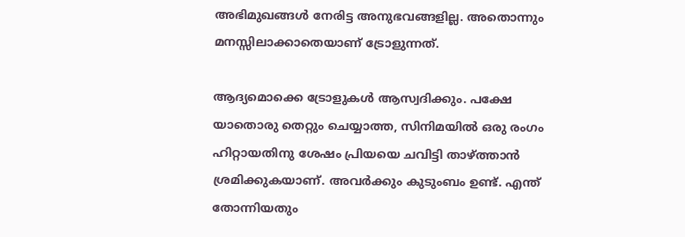അഭിമുഖങ്ങള്‍ നേരിട്ട അനുഭവങ്ങളില്ല. അതൊന്നും മനസ്സിലാക്കാതെയാണ് ട്രോളുന്നത്.

ആദ്യമൊക്കെ ട്രോളുകള്‍ ആസ്വദിക്കും. പക്ഷേ യാതൊരു തെറ്റും ചെയ്യാത്ത, സിനിമയില്‍ ഒരു രംഗം ഹിറ്റായതിനു ശേഷം പ്രിയയെ ചവിട്ടി താഴ്ത്താന്‍ ശ്രമിക്കുകയാണ്. അവര്‍ക്കും കുടുംബം ഉണ്ട്. എന്ത് തോന്നിയതും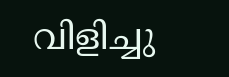വിളിച്ചു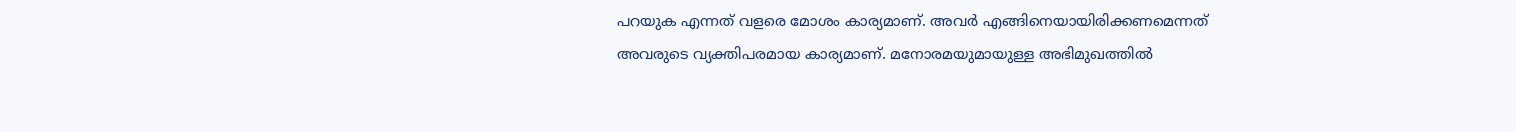പറയുക എന്നത് വളരെ മോശം കാര്യമാണ്. അവര്‍ എങ്ങിനെയായിരിക്കണമെന്നത് അവരുടെ വ്യക്തിപരമായ കാര്യമാണ്. മനോരമയുമായുള്ള അഭിമുഖത്തില്‍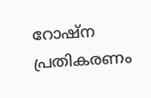റോഷ്ന  പ്രതികരണം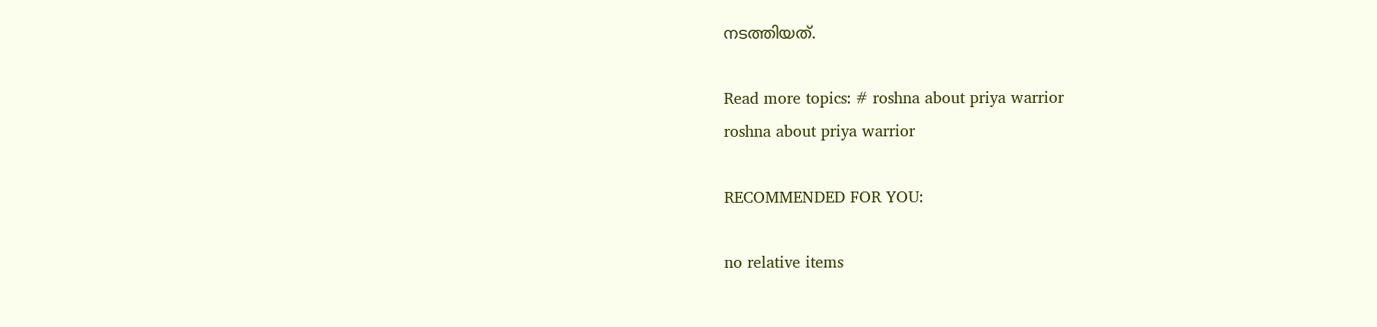നടത്തിയത്.

Read more topics: # roshna about priya warrior
roshna about priya warrior

RECOMMENDED FOR YOU:

no relative items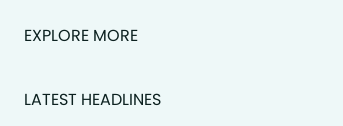EXPLORE MORE

LATEST HEADLINES